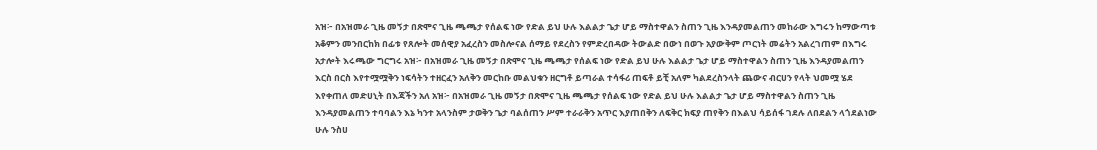አዝ፦ በአዝመራ ጊዜ መኝታ በጽሞና ጊዜ ጫጫታ የሰልፍ ነው የድል ይህ ሁሉ እልልታ ጌታ ሆይ ማስተዋልን ስጠን ጊዜ እንዳያመልጠን መከራው እግሩን ከማውጣቱ አቆምን መንበርከክ በፊቱ የጸሎት መሰዊያ አፈረስን መስሎናል ሰማይ የደረስን የምድረበዳው ትውልድ በውነ በወጉ አያውቅም ጦርነት መሬትን አልረገጠም በእግሩ አታሎት እሩጫው ግርግሩ አዝ፦ በአዝመራ ጊዜ መኝታ በጽሞና ጊዜ ጫጫታ የሰልፍ ነው የድል ይህ ሁሉ እልልታ ጌታ ሆይ ማስተዋልን ስጠን ጊዜ እንዳያመልጠን እርስ በርስ እየተሟሟቅን ነፍሳትን ተዘርፈን አለቅን መርከቡ መልህቁን ዘርግቶ ይጣራል ተሳፋሪ ጠፍቶ ይቺ አለም ካልደረስንላት ጨውና ብርሀን የላት ህመሟ ሄደ እየቀጠለ መድሀኒት በእጃችን አለ አዝ፦ በአዝመራ ጊዜ መኝታ በጽሞና ጊዜ ጫጫታ የሰልፍ ነው የድል ይህ ሁሉ እልልታ ጌታ ሆይ ማስተዋልን ስጠን ጊዜ እንዳያመልጠን ተባባልን እኔ ካንተ አላንስም ታወቅን ጌታ ባልሰጠን ሥም ተራራቅን አጥር እያጠበቅን ለፍቅር ክፍያ ጠየቅን በእልህ ሳይሰፋ ገደሉ ለበደልን ላጎደልነው ሁሉ ንስሀ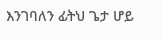እንገባለን ፊትህ ጌታ ሆይ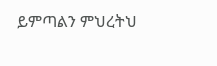ይምጣልን ምህረትህ